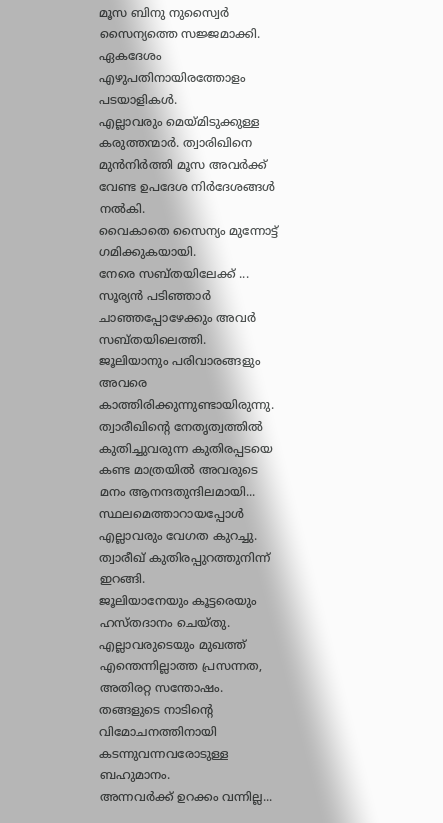മൂസ ബിനു നുസ്വൈർ സൈന്യത്തെ സജ്ജമാക്കി. ഏകദേശം എഴുപതിനായിരത്തോളം പടയാളികൾ.
എല്ലാവരും മെയ്മിടുക്കുള്ള കരുത്തന്മാർ. ത്വാരിഖിനെ മുൻനിർത്തി മൂസ അവർക്ക് വേണ്ട ഉപദേശ നിർദേശങ്ങൾ നൽകി.
വൈകാതെ സൈന്യം മുന്നോട്ട് ഗമിക്കുകയായി.
നേരെ സബ്തയിലേക്ക് ...
സൂര്യൻ പടിഞ്ഞാർ ചാഞ്ഞപ്പോഴേക്കും അവർ സബ്തയിലെത്തി.
ജൂലിയാനും പരിവാരങ്ങളും അവരെ കാത്തിരിക്കുന്നുണ്ടായിരുന്നു.
ത്വാരീഖിന്റെ നേതൃത്വത്തിൽ കുതിച്ചുവരുന്ന കുതിരപ്പടയെ കണ്ട മാത്രയിൽ അവരുടെ മനം ആനന്ദതുന്ദിലമായി...
സ്ഥലമെത്താറായപ്പോൾ എല്ലാവരും വേഗത കുറച്ചു. ത്വാരീഖ് കുതിരപ്പുറത്തുനിന്ന് ഇറങ്ങി.
ജൂലിയാനേയും കൂട്ടരെയും ഹസ്തദാനം ചെയ്തു. എല്ലാവരുടെയും മുഖത്ത് എന്തെന്നില്ലാത്ത പ്രസന്നത, അതിരറ്റ സന്തോഷം.
തങ്ങളുടെ നാടിന്റെ വിമോചനത്തിനായി കടന്നുവന്നവരോടുള്ള ബഹുമാനം.
അന്നവർക്ക് ഉറക്കം വന്നില്ല...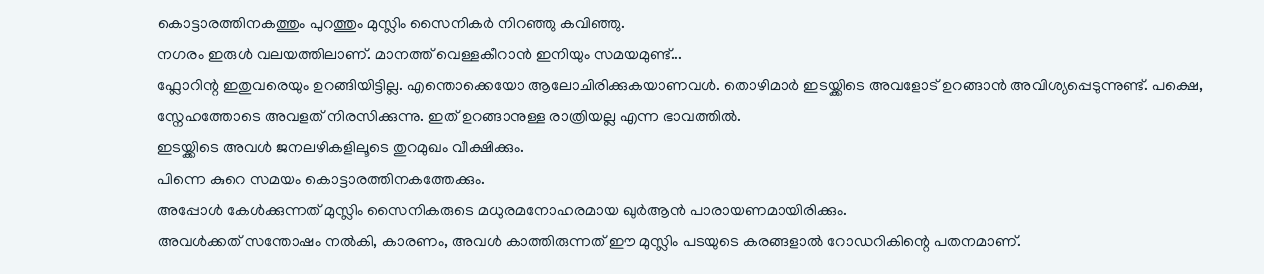കൊട്ടാരത്തിനകത്തും പുറത്തും മുസ്ലിം സൈനികർ നിറഞ്ഞു കവിഞ്ഞു.
നഗരം ഇരുൾ വലയത്തിലാണ്. മാനത്ത് വെള്ളകീറാൻ ഇനിയും സമയമുണ്ട്...
ഫ്ലോറിന്റ ഇതുവരെയും ഉറങ്ങിയിട്ടില്ല. എന്തൊക്കെയോ ആലോചിരിക്കുകയാണവൾ. തൊഴിമാർ ഇടയ്ക്കിടെ അവളോട് ഉറങ്ങാൻ അവിശ്യപ്പെടുന്നുണ്ട്. പക്ഷെ, സ്നേഹത്തോടെ അവളത് നിരസിക്കുന്നു. ഇത് ഉറങ്ങാനുള്ള രാത്രിയല്ല എന്ന ഭാവത്തിൽ.
ഇടയ്ക്കിടെ അവൾ ജനലഴികളിലൂടെ തുറമുഖം വീക്ഷിക്കും.
പിന്നെ കുറെ സമയം കൊട്ടാരത്തിനകത്തേക്കും.
അപ്പോൾ കേൾക്കുന്നത് മുസ്ലിം സൈനികരുടെ മധുരമനോഹരമായ ഖുർആൻ പാരായണമായിരിക്കും.
അവൾക്കത് സന്തോഷം നൽകി, കാരണം, അവൾ കാത്തിരുന്നത് ഈ മുസ്ലിം പടയുടെ കരങ്ങളാൽ റോഡറികിന്റെ പതനമാണ്.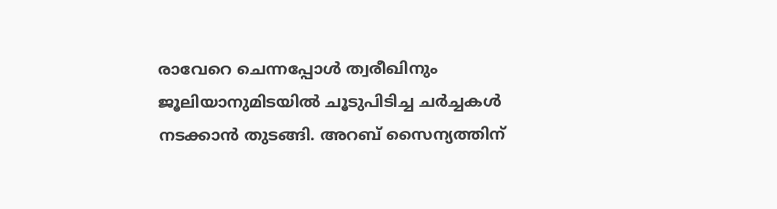രാവേറെ ചെന്നപ്പോൾ ത്വരീഖിനും ജൂലിയാനുമിടയിൽ ചൂടുപിടിച്ച ചർച്ചകൾ നടക്കാൻ തുടങ്ങി. അറബ് സൈന്യത്തിന്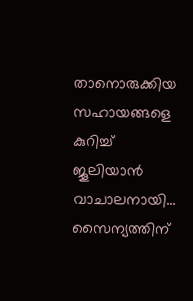താനൊരുക്കിയ സഹായങ്ങളെ കുറിച്ച് ജൂലിയാൻ വാചാലനായി...
സൈന്യത്തിന്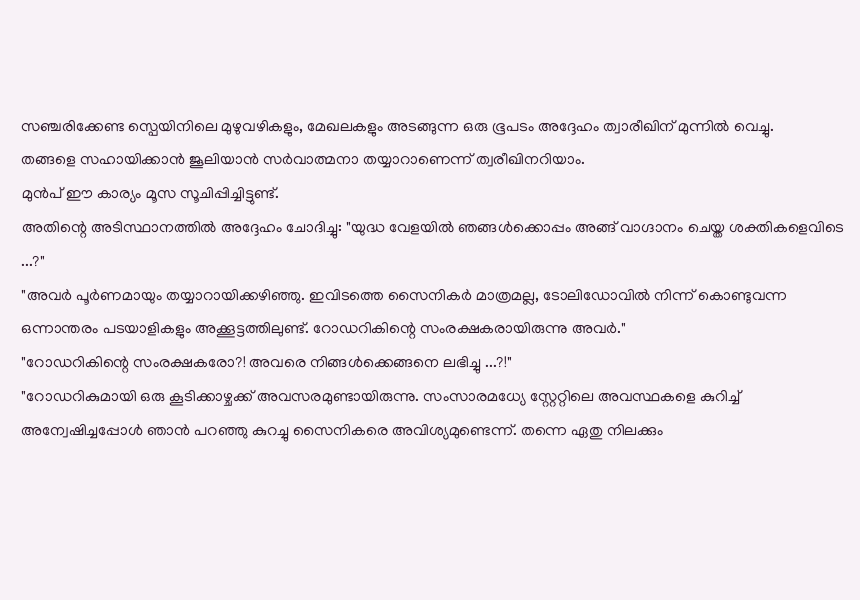സഞ്ചരിക്കേണ്ട സ്പെയിനിലെ മുഴുവഴികളും, മേഖലകളും അടങ്ങുന്ന ഒരു ഭൂപടം അദ്ദേഹം ത്വാരീഖിന് മുന്നിൽ വെച്ചു.
തങ്ങളെ സഹായിക്കാൻ ജൂലിയാൻ സർവാത്മനാ തയ്യാറാണെന്ന് ത്വരീഖിനറിയാം.
മുൻപ് ഈ കാര്യം മൂസ സൂചിപ്പിച്ചിട്ടുണ്ട്.
അതിന്റെ അടിസ്ഥാനത്തിൽ അദ്ദേഹം ചോദിച്ചു: "യുദ്ധ വേളയിൽ ഞങ്ങൾക്കൊപ്പം അങ്ങ് വാഗ്ദാനം ചെയ്ത ശക്തികളെവിടെ ...?"
"അവർ പൂർണമായും തയ്യാറായിക്കഴിഞ്ഞു. ഇവിടത്തെ സൈനികർ മാത്രമല്ല, ടോലിഡോവിൽ നിന്ന് കൊണ്ടുവന്ന ഒന്നാന്തരം പടയാളികളും അക്കൂട്ടത്തിലുണ്ട്. റോഡറികിന്റെ സംരക്ഷകരായിരുന്നു അവർ."
"റോഡറികിന്റെ സംരക്ഷകരോ?! അവരെ നിങ്ങൾക്കെങ്ങനെ ലഭിച്ചു ...?!"
"റോഡറികുമായി ഒരു കൂടിക്കാഴ്ചക്ക് അവസരമുണ്ടായിരുന്നു. സംസാരമധ്യേ സ്റ്റേറ്റിലെ അവസ്ഥകളെ കുറിച്ച് അന്വേഷിച്ചപ്പോൾ ഞാൻ പറഞ്ഞു കുറച്ചു സൈനികരെ അവിശ്യമുണ്ടെന്ന്. തന്നെ ഏതു നിലക്കും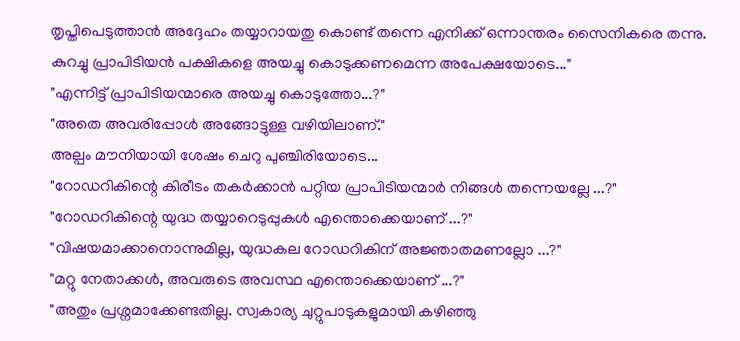തൃപ്തിപെടുത്താൻ അദ്ദേഹം തയ്യാറായതു കൊണ്ട് തന്നെ എനിക്ക് ഒന്നാന്തരം സൈനികരെ തന്നു. കുറച്ചു പ്രാപിടിയൻ പക്ഷികളെ അയച്ചു കൊടുക്കണമെന്ന അപേക്ഷയോടെ..."
"എന്നിട്ട് പ്രാപിടിയന്മാരെ അയച്ചു കൊടുത്തോ...?"
"അതെ അവരിപ്പോൾ അങ്ങോട്ടുള്ള വഴിയിലാണ്."
അല്പം മൗനിയായി ശേഷം ചെറു പുഞ്ചിരിയോടെ...
"റോഡറികിന്റെ കിരീടം തകർക്കാൻ പറ്റിയ പ്രാപിടിയന്മാർ നിങ്ങൾ തന്നെയല്ലേ ...?"
"റോഡറികിന്റെ യുദ്ധ തയ്യാറെടുപ്പുകൾ എന്തൊക്കെയാണ് ...?"
"വിഷയമാക്കാനൊന്നുമില്ല, യുദ്ധകല റോഡറികിന് അജ്ഞാതമണല്ലോ ...?"
"മറ്റു നേതാക്കൾ, അവരുടെ അവസ്ഥ എന്തൊക്കെയാണ് ...?"
"അതും പ്രശ്നമാക്കേണ്ടതില്ല. സ്വകാര്യ ചുറ്റുപാടുകളുമായി കഴിഞ്ഞു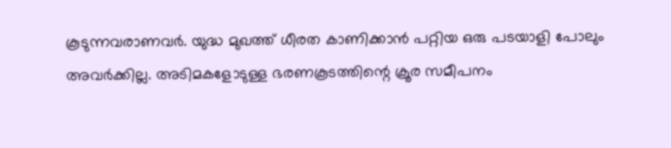കൂടുന്നവരാണവർ. യുദ്ധ മുഖത്ത് ധീരത കാണിക്കാൻ പറ്റിയ ഒരു പടയാളി പോലും അവർക്കില്ല. അടിമകളോടുള്ള ഭരണകൂടത്തിന്റെ ക്രൂര സമീപനം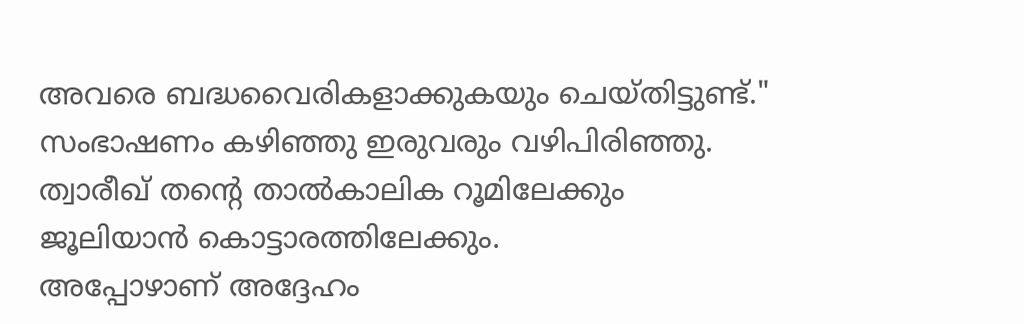അവരെ ബദ്ധവൈരികളാക്കുകയും ചെയ്തിട്ടുണ്ട്."
സംഭാഷണം കഴിഞ്ഞു ഇരുവരും വഴിപിരിഞ്ഞു. ത്വാരീഖ് തന്റെ താൽകാലിക റൂമിലേക്കും ജൂലിയാൻ കൊട്ടാരത്തിലേക്കും.
അപ്പോഴാണ് അദ്ദേഹം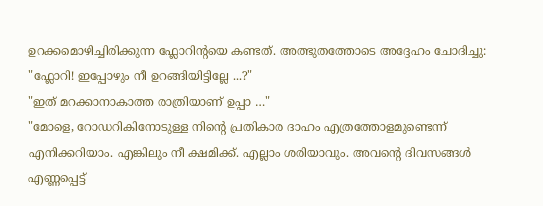ഉറക്കമൊഴിച്ചിരിക്കുന്ന ഫ്ലോറിന്റയെ കണ്ടത്. അത്ഭുതത്തോടെ അദ്ദേഹം ചോദിച്ചു:
"ഫ്ലോറി! ഇപ്പോഴും നീ ഉറങ്ങിയിട്ടില്ലേ ...?"
"ഇത് മറക്കാനാകാത്ത രാത്രിയാണ് ഉപ്പാ …"
"മോളെ, റോഡറികിനോടുള്ള നിന്റെ പ്രതികാര ദാഹം എത്രത്തോളമുണ്ടെന്ന് എനിക്കറിയാം. എങ്കിലും നീ ക്ഷമിക്ക്. എല്ലാം ശരിയാവും. അവന്റെ ദിവസങ്ങൾ എണ്ണപ്പെട്ട്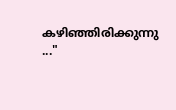കഴിഞ്ഞിരിക്കുന്നു ..."